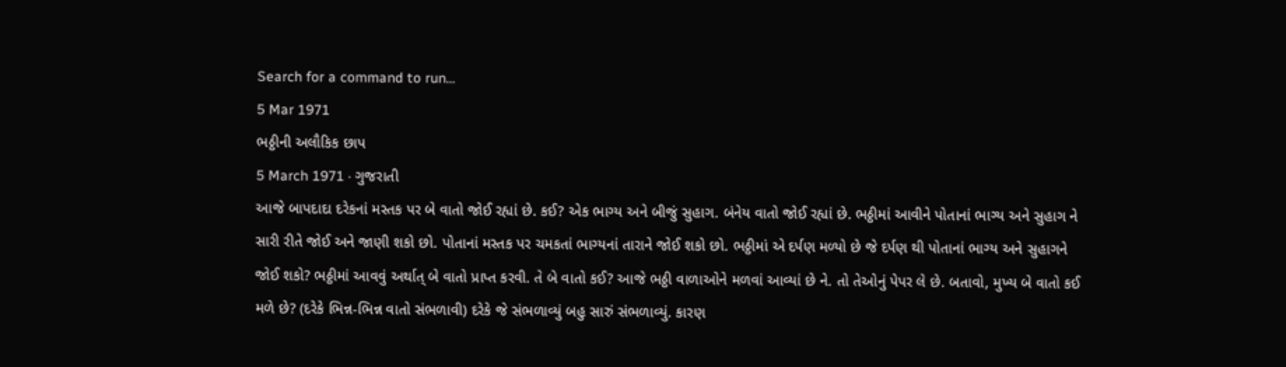Search for a command to run...
5 Mar 1971
ભઠ્ઠીની અલૌકિક છાપ
5 March 1971 · ગુજરાતી
આજે બાપદાદા દરેકનાં મસ્તક પર બે વાતો જોઈ રહ્યાં છે. કઈ? એક ભાગ્ય અને બીજું સુહાગ. બંનેય વાતો જોઈ રહ્યાં છે. ભઠ્ઠીમાં આવીને પોતાનાં ભાગ્ય અને સુહાગ ને સારી રીતે જોઈ અને જાણી શકો છો. પોતાનાં મસ્તક પર ચમકતાં ભાગ્યનાં તારાને જોઈ શકો છો. ભઠ્ઠીમાં એ દર્પણ મળ્યો છે જે દર્પણ થી પોતાનાં ભાગ્ય અને સુહાગને જોઈ શકો? ભઠ્ઠીમાં આવવું અર્થાત્ બે વાતો પ્રાપ્ત કરવી. તે બે વાતો કઈ? આજે ભઠ્ઠી વાળાઓને મળવાં આવ્યાં છે ને. તો તેઓનું પેપર લે છે. બતાવો, મુખ્ય બે વાતો કઈ મળે છે? (દરેકે ભિન્ન-ભિન્ન વાતો સંભળાવી) દરેકે જે સંભળાવ્યું બહુ સારું સંભળાવ્યું. કારણ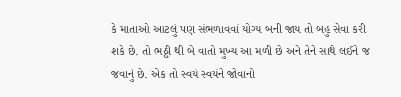કે માતાઓ આટલું પણ સંભળાવવાં યોગ્ય બની જાય તો બહુ સેવા કરી શકે છે. તો ભઠ્ઠી થી બે વાતો મુખ્ય આ મળી છે અને તેને સાથે લઈને જ જવાનું છે. એક તો સ્વયં સ્વયંને જોવાનો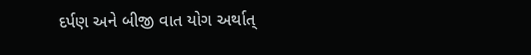દર્પણ અને બીજી વાત યોગ અર્થાત્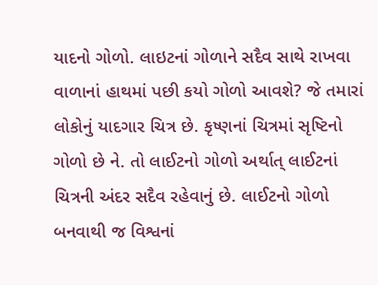યાદનો ગોળો. લાઇટનાં ગોળાને સદૈવ સાથે રાખવા વાળાનાં હાથમાં પછી કયો ગોળો આવશે? જે તમારાં લોકોનું યાદગાર ચિત્ર છે. કૃષ્ણનાં ચિત્રમાં સૃષ્ટિનો ગોળો છે ને. તો લાઈટનો ગોળો અર્થાત્ લાઈટનાં ચિત્રની અંદર સદૈવ રહેવાનું છે. લાઈટનો ગોળો બનવાથી જ વિશ્વનાં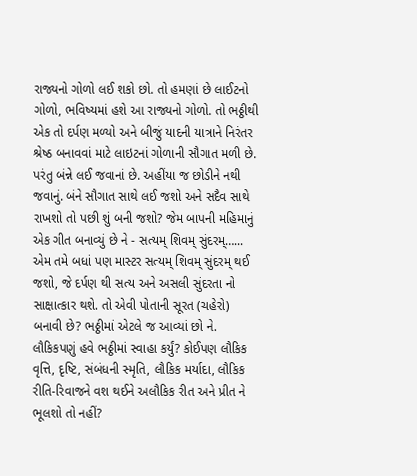રાજ્યનો ગોળો લઈ શકો છો. તો હમણાં છે લાઈટનો ગોળો, ભવિષ્યમાં હશે આ રાજ્યનો ગોળો. તો ભઠ્ઠીથી એક તો દર્પણ મળ્યો અને બીજું યાદની યાત્રાને નિરંતર શ્રેષ્ઠ બનાવવાં માટે લાઇટનાં ગોળાની સૌગાત મળી છે. પરંતુ બંન્ને લઈ જવાનાં છે. અહીંયા જ છોડીને નથી જવાનું. બંને સૌગાત સાથે લઈ જશો અને સદૈવ સાથે રાખશો તો પછી શું બની જશો? જેમ બાપની મહિમાનું એક ગીત બનાવ્યું છે ને - સત્યમ્ શિવમ્ સુંદરમ્…... એમ તમે બધાં પણ માસ્ટર સત્યમ્ શિવમ્ સુંદરમ્ થઈ જશો, જે દર્પણ થી સત્ય અને અસલી સુંદરતા નો સાક્ષાત્કાર થશે. તો એવી પોતાની સૂરત (ચહેરો) બનાવી છે? ભઠ્ઠીમાં એટલે જ આવ્યાં છો ને. લૌકિકપણું હવે ભઠ્ઠીમાં સ્વાહા કર્યું? કોઈપણ લૌકિક વૃત્તિ, દૃષ્ટિ, સંબંધની સ્મૃતિ, લૌકિક મર્યાદા, લૌકિક રીતિ-રિવાજને વશ થઈને અલૌકિક રીત અને પ્રીત ને ભૂલશો તો નહીં?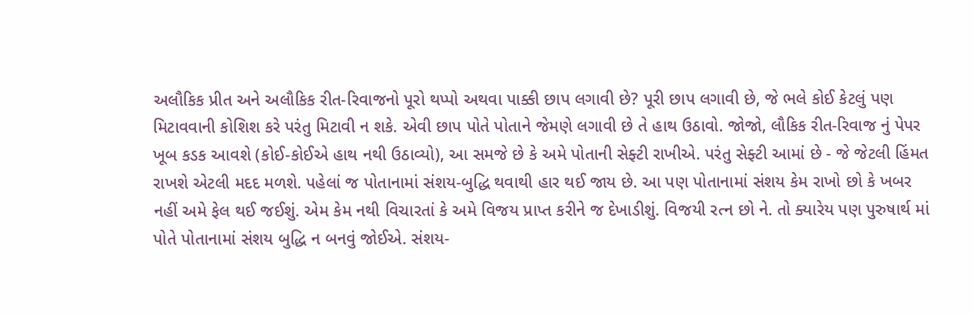અલૌકિક પ્રીત અને અલૌકિક રીત-રિવાજનો પૂરો થપ્પો અથવા પાક્કી છાપ લગાવી છે? પૂરી છાપ લગાવી છે, જે ભલે કોઈ કેટલું પણ મિટાવવાની કોશિશ કરે પરંતુ મિટાવી ન શકે. એવી છાપ પોતે પોતાને જેમણે લગાવી છે તે હાથ ઉઠાવો. જોજો, લૌકિક રીત-રિવાજ નું પેપર ખૂબ કડક આવશે (કોઈ-કોઈએ હાથ નથી ઉઠાવ્યો), આ સમજે છે કે અમે પોતાની સેફ્ટી રાખીએ. પરંતુ સેફ્ટી આમાં છે - જે જેટલી હિંમત રાખશે એટલી મદદ મળશે. પહેલાં જ પોતાનામાં સંશય-બુદ્ધિ થવાથી હાર થઈ જાય છે. આ પણ પોતાનામાં સંશય કેમ રાખો છો કે ખબર નહીં અમે ફેલ થઈ જઈશું. એમ કેમ નથી વિચારતાં કે અમે વિજય પ્રાપ્ત કરીને જ દેખાડીશું. વિજયી રત્ન છો ને. તો ક્યારેય પણ પુરુષાર્થ માં પોતે પોતાનામાં સંશય બુદ્ધિ ન બનવું જોઈએ. સંશય-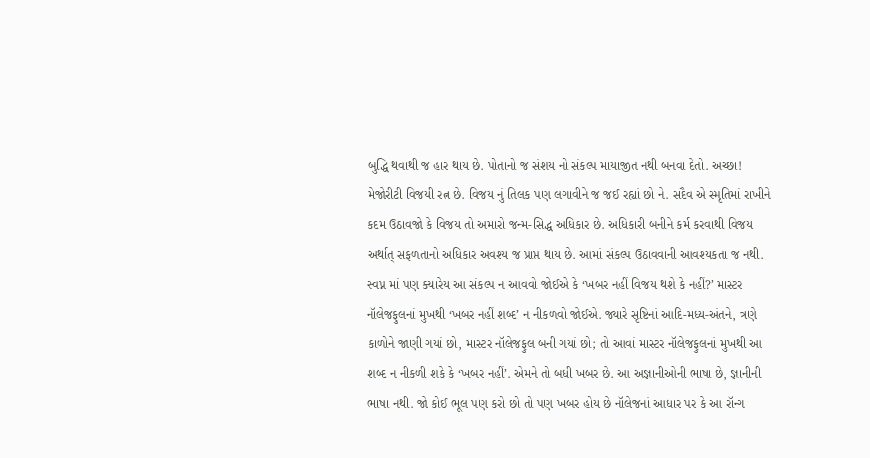બુદ્ધિ થવાથી જ હાર થાય છે. પોતાનો જ સંશય નો સંકલ્પ માયાજીત નથી બનવા દેતો. અચ્છા!
મેજોરીટી વિજયી રત્ન છે. વિજય નું તિલક પણ લગાવીને જ જઈ રહ્યાં છો ને. સદૈવ એ સ્મૃતિમાં રાખીને કદમ ઉઠાવજો કે વિજય તો અમારો જન્મ-સિદ્ધ અધિકાર છે. અધિકારી બનીને કર્મ કરવાથી વિજય અર્થાત્ સફળતાનો અધિકાર અવશ્ય જ પ્રાપ્ત થાય છે. આમાં સંકલ્પ ઉઠાવવાની આવશ્યકતા જ નથી. સ્વપ્ન માં પણ ક્યારેય આ સંકલ્પ ન આવવો જોઈએ કે ‘ખબર નહીં વિજય થશે કે નહીં?’ માસ્ટર નૉલેજફુલનાં મુખથી ‘ખબર નહીં શબ્દ’ ન નીકળવો જોઈએ. જ્યારે સૃષ્ટિનાં આદિ-મધ્ય-અંતને, ત્રણે કાળોને જાણી ગયાં છો, માસ્ટર નૉલેજફુલ બની ગયાં છો; તો આવાં માસ્ટર નૉલેજફુલનાં મુખથી આ શબ્દ ન નીકળી શકે કે ‘ખબર નહીં’. એમને તો બધી ખબર છે. આ અજ્ઞાનીઓની ભાષા છે, જ્ઞાનીની ભાષા નથી. જો કોઈ ભૂલ પણ કરો છો તો પણ ખબર હોય છે નૉલેજનાં આધાર પર કે આ રૉન્ગ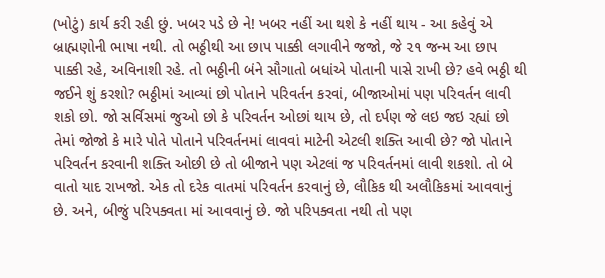(ખોટું) કાર્ય કરી રહી છું. ખબર પડે છે ને! ખબર નહીં આ થશે કે નહીં થાય - આ કહેવું એ બ્રાહ્મણોની ભાષા નથી. તો ભઠ્ઠીથી આ છાપ પાક્કી લગાવીને જજો, જે ૨૧ જન્મ આ છાપ પાક્કી રહે, અવિનાશી રહે. તો ભઠ્ઠીની બંને સૌગાતો બધાંએ પોતાની પાસે રાખી છે? હવે ભઠ્ઠી થી જઈને શું કરશો? ભઠ્ઠીમાં આવ્યાં છો પોતાને પરિવર્તન કરવાં, બીજાઓમાં પણ પરિવર્તન લાવી શકો છો. જો સર્વિસમાં જુઓ છો કે પરિવર્તન ઓછાં થાય છે, તો દર્પણ જે લઇ જઇ રહ્યાં છો તેમાં જોજો કે મારે પોતે પોતાને પરિવર્તનમાં લાવવાં માટેની એટલી શક્તિ આવી છે? જો પોતાને પરિવર્તન કરવાની શક્તિ ઓછી છે તો બીજાને પણ એટલાં જ પરિવર્તનમાં લાવી શકશો. તો બે વાતો યાદ રાખજો. એક તો દરેક વાતમાં પરિવર્તન કરવાનું છે, લૌકિક થી અલૌકિકમાં આવવાનું છે. અને, બીજું પરિપક્વતા માં આવવાનું છે. જો પરિપક્વતા નથી તો પણ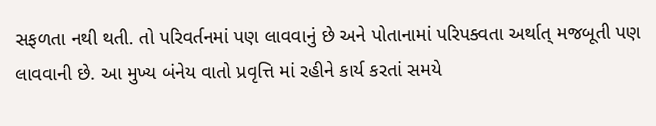સફળતા નથી થતી. તો પરિવર્તનમાં પણ લાવવાનું છે અને પોતાનામાં પરિપક્વતા અર્થાત્ મજબૂતી પણ લાવવાની છે. આ મુખ્ય બંનેય વાતો પ્રવૃત્તિ માં રહીને કાર્ય કરતાં સમયે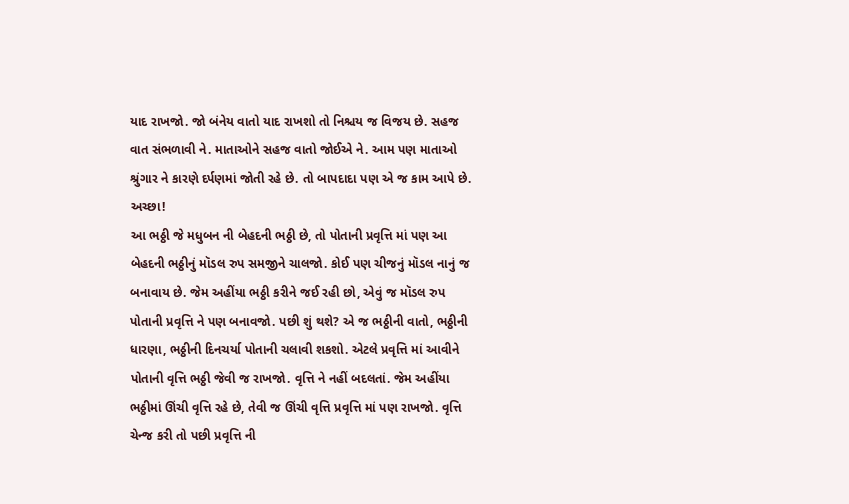યાદ રાખજો. જો બંનેય વાતો યાદ રાખશો તો નિશ્ચય જ વિજય છે. સહજ વાત સંભળાવી ને. માતાઓને સહજ વાતો જોઈએ ને. આમ પણ માતાઓ શ્રુંગાર ને કારણે દર્પણમાં જોતી રહે છે. તો બાપદાદા પણ એ જ કામ આપે છે. અચ્છા!
આ ભઠ્ઠી જે મધુબન ની બેહદની ભઠ્ઠી છે, તો પોતાની પ્રવૃત્તિ માં પણ આ બેહદની ભઠ્ઠીનું મૉડલ રુપ સમજીને ચાલજો. કોઈ પણ ચીજનું મૉડલ નાનું જ બનાવાય છે. જેમ અહીંયા ભઠ્ઠી કરીને જઈ રહી છો, એવું જ મૉડલ રુપ પોતાની પ્રવૃત્તિ ને પણ બનાવજો. પછી શું થશે? એ જ ભઠ્ઠીની વાતો, ભઠ્ઠીની ધારણા, ભઠ્ઠીની દિનચર્યા પોતાની ચલાવી શકશો. એટલે પ્રવૃત્તિ માં આવીને પોતાની વૃત્તિ ભઠ્ઠી જેવી જ રાખજો. વૃત્તિ ને નહીં બદલતાં. જેમ અહીંયા ભઠ્ઠીમાં ઊંચી વૃત્તિ રહે છે, તેવી જ ઊંચી વૃત્તિ પ્રવૃત્તિ માં પણ રાખજો. વૃત્તિ ચેન્જ કરી તો પછી પ્રવૃત્તિ ની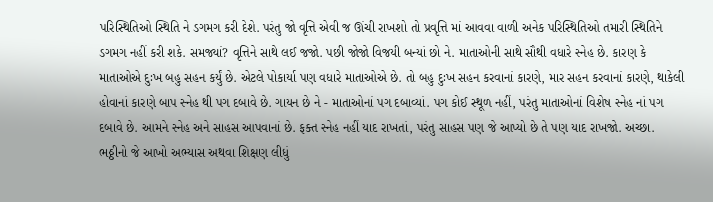પરિસ્થિતિઓ સ્થિતિ ને ડગમગ કરી દેશે. પરંતુ જો વૃત્તિ એવી જ ઊંચી રાખશો તો પ્રવૃત્તિ માં આવવા વાળી અનેક પરિસ્થિતિઓ તમારી સ્થિતિને ડગમગ નહીં કરી શકે. સમજ્યાં? વૃત્તિને સાથે લઈ જજો. પછી જોજો વિજયી બન્યાં છો ને. માતાઓની સાથે સૌથી વધારે સ્નેહ છે. કારણ કે માતાઓએ દુઃખ બહુ સહન કર્યું છે. એટલે પોકાર્યા પણ વધારે માતાઓએ છે. તો બહુ દુઃખ સહન કરવાનાં કારણે, માર સહન કરવાનાં કારણે, થાકેલી હોવાનાં કારણે બાપ સ્નેહ થી પગ દબાવે છે. ગાયન છે ને - માતાઓનાં પગ દબાવ્યાં. પગ કોઈ સ્થૂળ નહીં, પરંતુ માતાઓનાં વિશેષ સ્નેહ નાં પગ દબાવે છે. આમને સ્નેહ અને સાહસ આપવાનાં છે. ફક્ત સ્નેહ નહીં યાદ રાખતાં, પરંતુ સાહસ પણ જે આપ્યો છે તે પણ યાદ રાખજો. અચ્છા.
ભઠ્ઠીનો જે આખો અભ્યાસ અથવા શિક્ષણ લીધું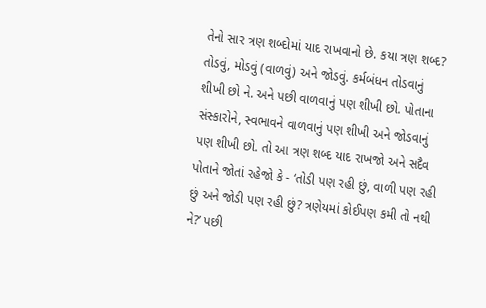તેનો સાર ત્રણ શબ્દોમાં યાદ રાખવાનો છે. કયા ત્રણ શબ્દ? તોડવું, મોડવું (વાળવું) અને જોડવું. કર્મબંધન તોડવાનું શીખી છો ને. અને પછી વાળવાનું પણ શીખી છો. પોતાના સંસ્કારોને, સ્વભાવને વાળવાનું પણ શીખી અને જોડવાનું પણ શીખી છો. તો આ ત્રણ શબ્દ યાદ રાખજો અને સદૈવ પોતાને જોતાં રહેજો કે - ‘તોડી પણ રહી છું, વાળી પણ રહી છું અને જોડી પણ રહી છું? ત્રણેયમાં કોઈપણ કમી તો નથી ને?’ પછી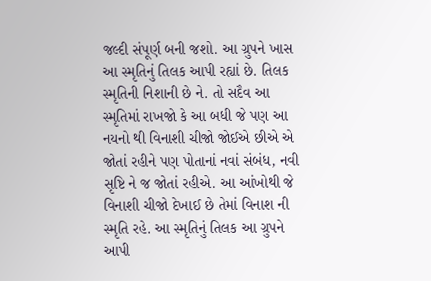જલ્દી સંપૂર્ણ બની જશો. આ ગ્રુપને ખાસ આ સ્મૃતિનું તિલક આપી રહ્યાં છે. તિલક સ્મૃતિની નિશાની છે ને. તો સદૈવ આ સ્મૃતિમાં રાખજો કે આ બધી જે પણ આ નયનો થી વિનાશી ચીજો જોઈએ છીએ એ જોતાં રહીને પણ પોતાનાં નવાં સંબંધ, નવી સૃષ્ટિ ને જ જોતાં રહીએ. આ આંખોથી જે વિનાશી ચીજો દેખાઈ છે તેમાં વિનાશ ની સ્મૃતિ રહે. આ સ્મૃતિનું તિલક આ ગ્રુપને આપી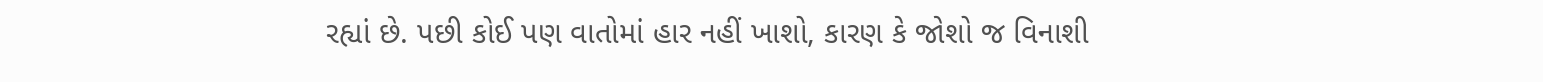રહ્યાં છે. પછી કોઈ પણ વાતોમાં હાર નહીં ખાશો, કારણ કે જોશો જ વિનાશી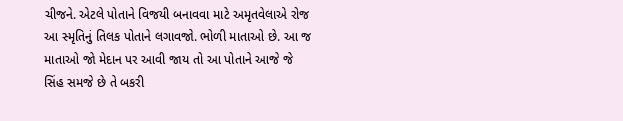ચીજને. એટલે પોતાને વિજયી બનાવવા માટે અમૃતવેલાએ રોજ આ સ્મૃતિનું તિલક પોતાને લગાવજો. ભોળી માતાઓ છે. આ જ માતાઓ જો મેદાન પર આવી જાય તો આ પોતાને આજે જે સિંહ સમજે છે તે બકરી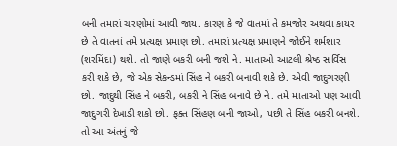બની તમારાં ચરણોમાં આવી જાય. કારણ કે જે વાતમાં તે કમજોર અથવા કાયર છે તે વાતનાં તમે પ્રત્યક્ષ પ્રમાણ છો. તમારાં પ્રત્યક્ષ પ્રમાણને જોઈને શર્મશાર (શરમિંદા) થશે. તો જાણે બકરી બની જશે ને. માતાઓ આટલી શ્રેષ્ઠ સર્વિસ કરી શકે છે, જે એક સેકન્ડમાં સિંહ ને બકરી બનાવી શકે છે. એવી જાદુગરણી છો. જાદુથી સિંહ ને બકરી, બકરી ને સિંહ બનાવે છે ને. તમે માતાઓ પણ આવી જાદુગરી દેખાડી શકો છો. ફક્ત સિંહણ બની જાઓ, પછી તે સિંહ બકરી બનશે. તો આ અંતનું જે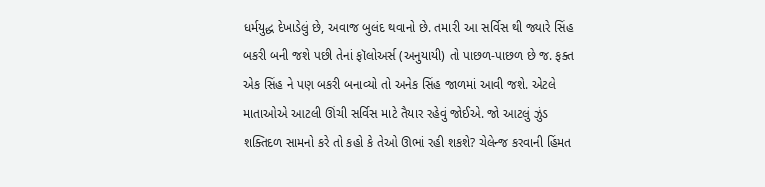ધર્મયુદ્ધ દેખાડેલું છે, અવાજ બુલંદ થવાનો છે. તમારી આ સર્વિસ થી જ્યારે સિંહ બકરી બની જશે પછી તેનાં ફૉલોઅર્સ (અનુયાયી) તો પાછળ-પાછળ છે જ. ફક્ત એક સિંહ ને પણ બકરી બનાવ્યો તો અનેક સિંહ જાળમાં આવી જશે. એટલે માતાઓએ આટલી ઊંચી સર્વિસ માટે તૈયાર રહેવું જોઈએ. જો આટલું ઝુંડ શક્તિદળ સામનો કરે તો કહો કે તેઓ ઊભાં રહી શકશે? ચેલેન્જ કરવાની હિંમત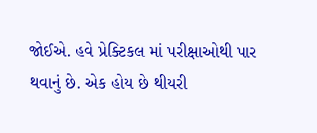જોઈએ. હવે પ્રેક્ટિકલ માં પરીક્ષાઓથી પાર થવાનું છે. એક હોય છે થીયરી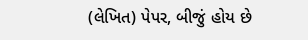(લેખિત) પેપર, બીજું હોય છે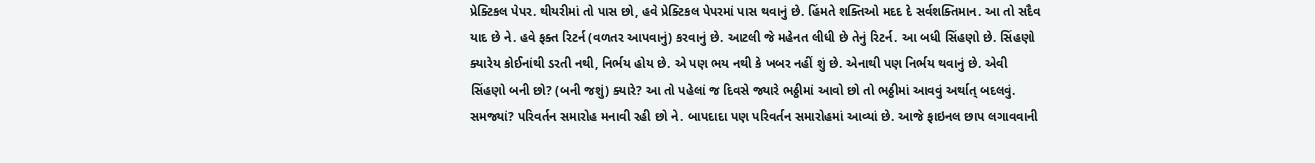પ્રેક્ટિકલ પેપર. થીયરીમાં તો પાસ છો, હવે પ્રેક્ટિકલ પેપરમાં પાસ થવાનું છે. હિંમતે શક્તિઓ મદદ દે સર્વશક્તિમાન. આ તો સદૈવ યાદ છે ને. હવે ફક્ત રિટર્ન (વળતર આપવાનું) કરવાનું છે. આટલી જે મહેનત લીધી છે તેનું રિટર્ન. આ બધી સિંહણો છે. સિંહણો ક્યારેય કોઈનાંથી ડરતી નથી, નિર્ભય હોય છે. એ પણ ભય નથી કે ખબર નહીં શું છે. એનાથી પણ નિર્ભય થવાનું છે. એવી સિંહણો બની છો? (બની જશું) ક્યારે? આ તો પહેલાં જ દિવસે જ્યારે ભઠ્ઠીમાં આવો છો તો ભઠ્ઠીમાં આવવું અર્થાત્ બદલવું. સમજ્યાં? પરિવર્તન સમારોહ મનાવી રહી છો ને. બાપદાદા પણ પરિવર્તન સમારોહમાં આવ્યાં છે. આજે ફાઇનલ છાપ લગાવવાની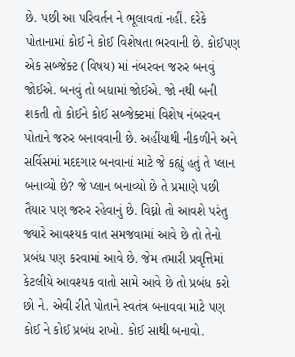છે. પછી આ પરિવર્તન ને ભૂલાવતાં નહીં. દરેકે પોતાનામાં કોઈ ને કોઈ વિશેષતા ભરવાની છે. કોઈપણ એક સબ્જેક્ટ (વિષય) માં નંબરવન જરુર બનવું જોઈએ. બનવું તો બધામાં જોઈએ. જો નથી બની શકતી તો કોઈને કોઈ સબ્જેક્ટમાં વિશેષ નંબરવન પોતાને જરુર બનાવવાની છે. અહીંયાથી નીકળીને અને સર્વિસમાં મદદગાર બનવાનાં માટે જે કહ્યું હતું તે પ્લાન બનાવ્યો છે? જે પ્લાન બનાવ્યો છે તે પ્રમાણે પછી તૈયાર પણ જરુર રહેવાનું છે. વિઘ્નો તો આવશે પરંતુ જ્યારે આવશ્યક વાત સમજવામાં આવે છે તો તેનો પ્રબંધ પણ કરવામાં આવે છે. જેમ તમારી પ્રવૃત્તિમાં કેટલીયે આવશ્યક વાતો સામે આવે છે તો પ્રબંધ કરો છો ને. એવી રીતે પોતાને સ્વતંત્ર બનાવવા માટે પણ કોઈ ને કોઈ પ્રબંધ રાખો. કોઈ સાથી બનાવો.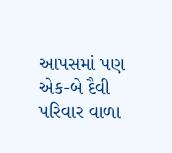આપસમાં પણ એક-બે દૈવી પરિવાર વાળા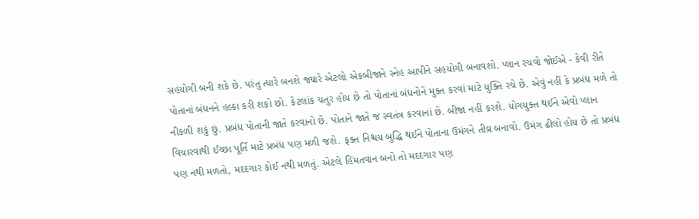સહયોગી બની શકે છે. પરંતુ ત્યારે બનશે જ્યારે એટલો એકબીજાને સ્નેહ આપીને સહયોગી બનાવશો. પ્લાન રચવો જોઈએ - કેવી રીતે પોતાનાં બંધનને હલ્કા કરી શકો છો. કેટલાંક ચતુર હોય છે તો પોતાનાં બંધનોને મુક્ત કરવાં માટે યુક્તિ રચે છે. એવું નહીં કે પ્રબંધ મળે તો નીકળી શકું છું. પ્રબંધ પોતાની જાતે કરવાનો છે. પોતાને જાતે જ સ્વતંત્ર કરવાનાં છે. બીજા નહીં કરશે. યોગયુક્ત થઈને એવો પ્લાન વિચારવાથી ઈચ્છા પૂર્તિ માટે પ્રબંધ પણ મળી જશે. ફક્ત નિશ્ચય બુદ્ધિ થઈને પોતાના ઉમંગને તીવ્ર બનાવો. ઉમંગ ઢીલો હોય છે તો પ્રબંધ પણ નથી મળતો, મદદગાર કોઈ નથી મળતું. એટલે હિંમતવાન બનો તો મદદગાર પણ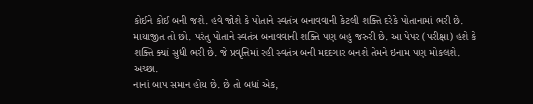કોઈને કોઈ બની જશે. હવે જોશે કે પોતાને સ્વતંત્ર બનાવવાની કેટલી શક્તિ દરેકે પોતાનામાં ભરી છે. માયાજીત તો છો. પરંતુ પોતાને સ્વતંત્ર બનાવવાની શક્તિ પણ બહુ જરુરી છે. આ પેપર (પરીક્ષા) હશે કે શક્તિ ક્યાં સુધી ભરી છે. જે પ્રવૃત્તિમાં રહી સ્વતંત્ર બની મદદગાર બનશે તેમને ઇનામ પણ મોકલશે. અચ્છા.
નાનાં બાપ સમાન હોય છે. છે તો બધાં એક,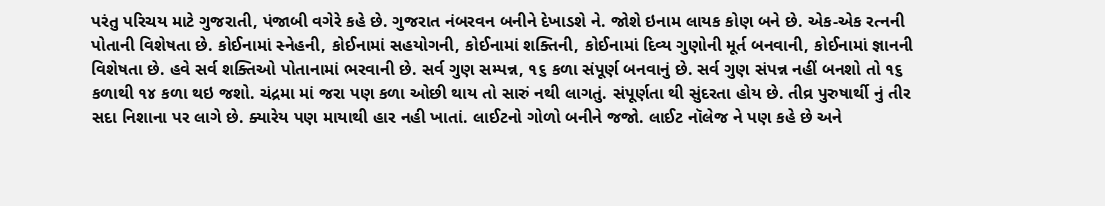પરંતુ પરિચય માટે ગુજરાતી, પંજાબી વગેરે કહે છે. ગુજરાત નંબરવન બનીને દેખાડશે ને. જોશે ઇનામ લાયક કોણ બને છે. એક-એક રત્નની પોતાની વિશેષતા છે. કોઈનામાં સ્નેહની, કોઈનામાં સહયોગની, કોઈનામાં શક્તિની, કોઈનામાં દિવ્ય ગુણોની મૂર્ત બનવાની, કોઈનામાં જ્ઞાનની વિશેષતા છે. હવે સર્વ શક્તિઓ પોતાનામાં ભરવાની છે. સર્વ ગુણ સમ્પન્ન, ૧૬ કળા સંપૂર્ણ બનવાનું છે. સર્વ ગુણ સંપન્ન નહીં બનશો તો ૧૬ કળાથી ૧૪ કળા થઇ જશો. ચંદ્રમા માં જરા પણ કળા ઓછી થાય તો સારું નથી લાગતું. સંપૂર્ણતા થી સુંદરતા હોય છે. તીવ્ર પુરુષાર્થી નું તીર સદા નિશાના પર લાગે છે. ક્યારેય પણ માયાથી હાર નહી ખાતાં. લાઈટનો ગોળો બનીને જજો. લાઈટ નૉલેજ ને પણ કહે છે અને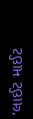‘લાઈટ માઈટ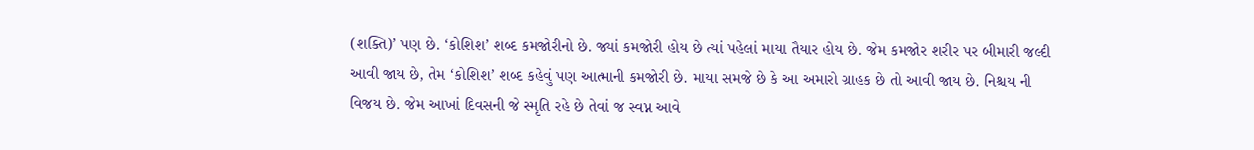(શક્તિ)’ પણ છે. ‘કોશિશ’ શબ્દ કમજોરીનો છે. જ્યાં કમજોરી હોય છે ત્યાં પહેલાં માયા તૈયાર હોય છે. જેમ કમજોર શરીર પર બીમારી જલ્દી આવી જાય છે, તેમ ‘કોશિશ’ શબ્દ કહેવું પણ આત્માની કમજોરી છે. માયા સમજે છે કે આ અમારો ગ્રાહક છે તો આવી જાય છે. નિશ્ચય ની વિજય છે. જેમ આખાં દિવસની જે સ્મૃતિ રહે છે તેવાં જ સ્વપ્ન આવે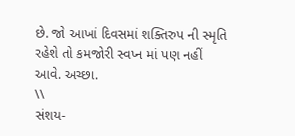છે. જો આખાં દિવસમાં શક્તિરુપ ની સ્મૃતિ રહેશે તો કમજોરી સ્વપ્ન માં પણ નહીં આવે. અચ્છા.
\\
સંશય-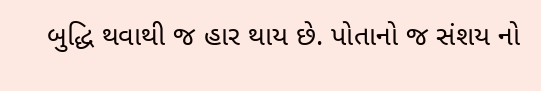બુદ્ધિ થવાથી જ હાર થાય છે. પોતાનો જ સંશય નો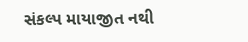સંકલ્પ માયાજીત નથી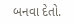બનવા દેતો.